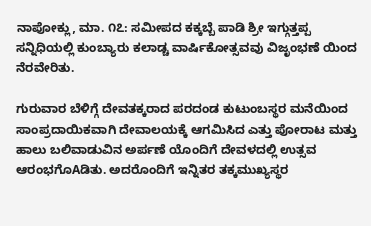ನಾಪೋಕ್ಲು, ಮಾ. ೧೭: ಸಮೀಪದ ಕಕ್ಕಬ್ಬೆ ಪಾಡಿ ಶ್ರೀ ಇಗ್ಗುತ್ತಪ್ಪ ಸನ್ನಿಧಿಯಲ್ಲಿ ಕುಂಬ್ಯಾರು ಕಲಾಡ್ಚ ವಾರ್ಷಿಕೋತ್ಸವವು ವಿಜೃಂಭಣೆ ಯಿಂದ ನೆರವೇರಿತು.

ಗುರುವಾರ ಬೆಳಿಗ್ಗೆ ದೇವತಕ್ಕರಾದ ಪರದಂಡ ಕುಟುಂಬಸ್ಥರ ಮನೆಯಿಂದ ಸಾಂಪ್ರದಾಯಿಕವಾಗಿ ದೇವಾಲಯಕ್ಕೆ ಆಗಮಿಸಿದ ಎತ್ತು ಪೋರಾಟ ಮತ್ತು ಹಾಲು ಬಲಿವಾಡುವಿನ ಅರ್ಪಣೆ ಯೊಂದಿಗೆ ದೇವಳದಲ್ಲಿ ಉತ್ಸವ ಆರಂಭಗೊAಡಿತು. ಅದರೊಂದಿಗೆ ಇನ್ನಿತರ ತಕ್ಕಮುಖ್ಯಸ್ಥರ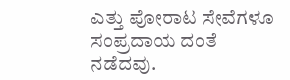ಎತ್ತು ಪೋರಾಟ ಸೇವೆಗಳೂ ಸಂಪ್ರದಾಯ ದಂತೆ ನಡೆದವು.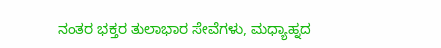ನಂತರ ಭಕ್ತರ ತುಲಾಭಾರ ಸೇವೆಗಳು, ಮಧ್ಯಾಹ್ನದ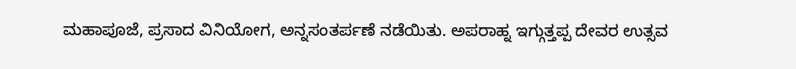ಮಹಾಪೂಜೆ, ಪ್ರಸಾದ ವಿನಿಯೋಗ, ಅನ್ನಸಂತರ್ಪಣೆ ನಡೆಯಿತು. ಅಪರಾಹ್ನ ಇಗ್ಗುತ್ತಪ್ಪ ದೇವರ ಉತ್ಸವ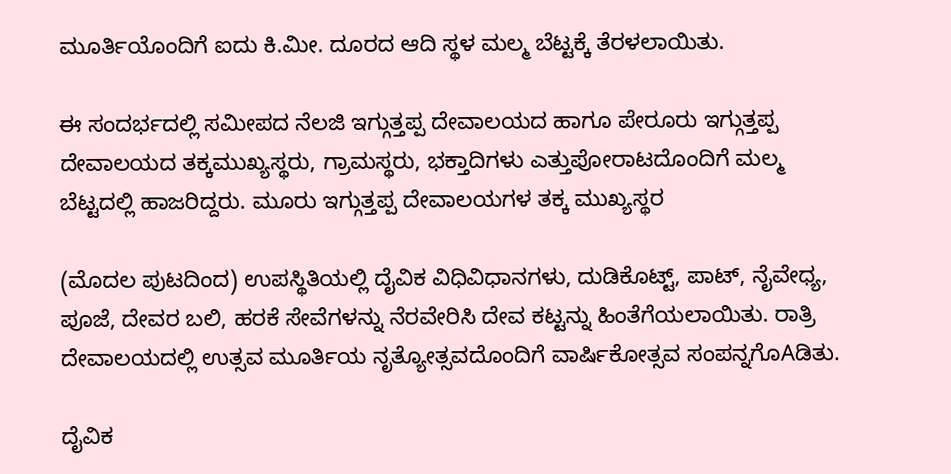ಮೂರ್ತಿಯೊಂದಿಗೆ ಐದು ಕಿ.ಮೀ. ದೂರದ ಆದಿ ಸ್ಥಳ ಮಲ್ಮ ಬೆಟ್ಟಕ್ಕೆ ತೆರಳಲಾಯಿತು.

ಈ ಸಂದರ್ಭದಲ್ಲಿ ಸಮೀಪದ ನೆಲಜಿ ಇಗ್ಗುತ್ತಪ್ಪ ದೇವಾಲಯದ ಹಾಗೂ ಪೇರೂರು ಇಗ್ಗುತ್ತಪ್ಪ ದೇವಾಲಯದ ತಕ್ಕಮುಖ್ಯಸ್ಥರು, ಗ್ರಾಮಸ್ಥರು, ಭಕ್ತಾದಿಗಳು ಎತ್ತುಪೋರಾಟದೊಂದಿಗೆ ಮಲ್ಮ ಬೆಟ್ಟದಲ್ಲಿ ಹಾಜರಿದ್ದರು. ಮೂರು ಇಗ್ಗುತ್ತಪ್ಪ ದೇವಾಲಯಗಳ ತಕ್ಕ ಮುಖ್ಯಸ್ಥರ

(ಮೊದಲ ಪುಟದಿಂದ) ಉಪಸ್ಥಿತಿಯಲ್ಲಿ ದೈವಿಕ ವಿಧಿವಿಧಾನಗಳು, ದುಡಿಕೊಟ್ಟ್, ಪಾಟ್, ನೈವೇಧ್ಯ, ಪೂಜೆ, ದೇವರ ಬಲಿ, ಹರಕೆ ಸೇವೆಗಳನ್ನು ನೆರವೇರಿಸಿ ದೇವ ಕಟ್ಟನ್ನು ಹಿಂತೆಗೆಯಲಾಯಿತು. ರಾತ್ರಿ ದೇವಾಲಯದಲ್ಲಿ ಉತ್ಸವ ಮೂರ್ತಿಯ ನೃತ್ಯೋತ್ಸವದೊಂದಿಗೆ ವಾರ್ಷಿಕೋತ್ಸವ ಸಂಪನ್ನಗೊAಡಿತು.

ದೈವಿಕ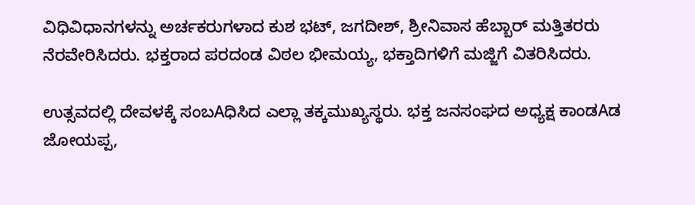ವಿಧಿವಿಧಾನಗಳನ್ನು ಅರ್ಚಕರುಗಳಾದ ಕುಶ ಭಟ್, ಜಗದೀಶ್, ಶ್ರೀನಿವಾಸ ಹೆಬ್ಬಾರ್ ಮತ್ತಿತರರು ನೆರವೇರಿಸಿದರು. ಭಕ್ತರಾದ ಪರದಂಡ ವಿಠಲ ಭೀಮಯ್ಯ, ಭಕ್ತಾದಿಗಳಿಗೆ ಮಜ್ಜಿಗೆ ವಿತರಿಸಿದರು.

ಉತ್ಸವದಲ್ಲಿ ದೇವಳಕ್ಕೆ ಸಂಬAಧಿಸಿದ ಎಲ್ಲಾ ತಕ್ಕಮುಖ್ಯಸ್ಥರು. ಭಕ್ತ ಜನಸಂಘದ ಅಧ್ಯಕ್ಷ ಕಾಂಡAಡ ಜೋಯಪ್ಪ,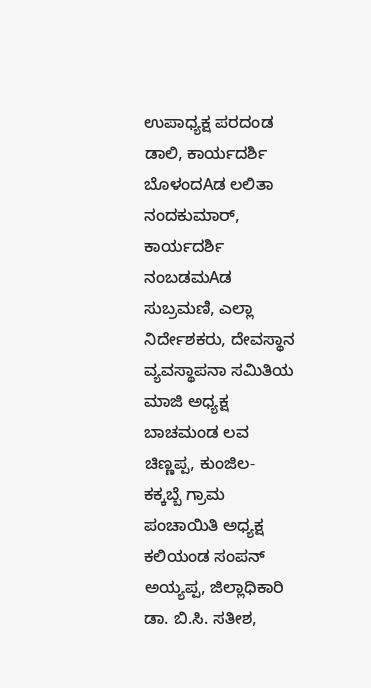ಉಪಾಧ್ಯಕ್ಷ ಪರದಂಡ ಡಾಲಿ, ಕಾರ್ಯದರ್ಶಿ ಬೊಳಂದAಡ ಲಲಿತಾ ನಂದಕುಮಾರ್, ಕಾರ್ಯದರ್ಶಿ ನಂಬಡಮAಡ ಸುಬ್ರಮಣಿ, ಎಲ್ಲಾ ನಿರ್ದೇಶಕರು, ದೇವಸ್ಥಾನ ವ್ಯವಸ್ಥಾಪನಾ ಸಮಿತಿಯ ಮಾಜಿ ಅಧ್ಯಕ್ಷ ಬಾಚಮಂಡ ಲವ ಚಿಣ್ಣಪ್ಪ, ಕುಂಜಿಲ- ಕಕ್ಕಬ್ಬೆ ಗ್ರಾಮ ಪಂಚಾಯಿತಿ ಅಧ್ಯಕ್ಷ ಕಲಿಯಂಡ ಸಂಪನ್ ಅಯ್ಯಪ್ಪ, ಜಿಲ್ಲಾಧಿಕಾರಿ ಡಾ. ಬಿ.ಸಿ. ಸತೀಶ,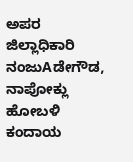ಅಪರ ಜಿಲ್ಲಾಧಿಕಾರಿ ನಂಜುAಡೇಗೌಡ, ನಾಪೋಕ್ಲು ಹೋಬಳಿ ಕಂದಾಯ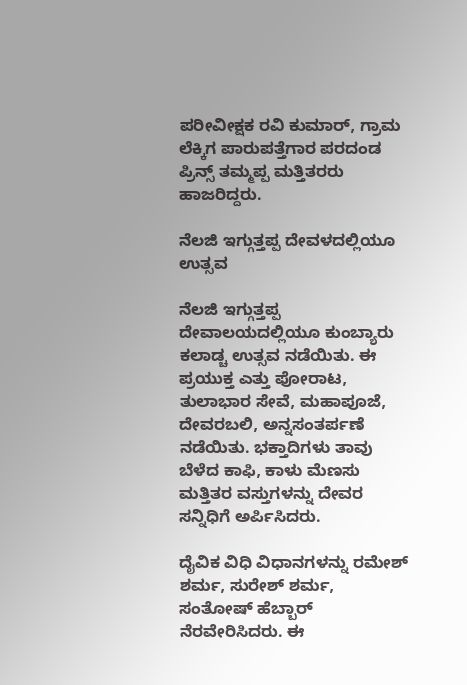ಪರೀವೀಕ್ಷಕ ರವಿ ಕುಮಾರ್, ಗ್ರಾಮ ಲೆಕ್ಕಿಗ ಪಾರುಪತ್ತೆಗಾರ ಪರದಂಡ ಪ್ರಿನ್ಸ್ ತಮ್ಮಪ್ಪ ಮತ್ತಿತರರು ಹಾಜರಿದ್ದರು.

ನೆಲಜಿ ಇಗ್ಗುತ್ತಪ್ಪ ದೇವಳದಲ್ಲಿಯೂ ಉತ್ಸವ

ನೆಲಜಿ ಇಗ್ಗುತ್ತಪ್ಪ ದೇವಾಲಯದಲ್ಲಿಯೂ ಕುಂಬ್ಯಾರು ಕಲಾಡ್ಚ ಉತ್ಸವ ನಡೆಯಿತು. ಈ ಪ್ರಯುಕ್ತ ಎತ್ತು ಪೋರಾಟ, ತುಲಾಭಾರ ಸೇವೆ, ಮಹಾಪೂಜೆ, ದೇವರಬಲಿ, ಅನ್ನಸಂತರ್ಪಣೆ ನಡೆಯಿತು. ಭಕ್ತಾದಿಗಳು ತಾವು ಬೆಳೆದ ಕಾಫಿ, ಕಾಳು ಮೆಣಸು ಮತ್ತಿತರ ವಸ್ತುಗಳನ್ನು ದೇವರ ಸನ್ನಿಧಿಗೆ ಅರ್ಪಿಸಿದರು.

ದೈವಿಕ ವಿಧಿ ವಿಧಾನಗಳನ್ನು ರಮೇಶ್ ಶರ್ಮ, ಸುರೇಶ್ ಶರ್ಮ, ಸಂತೋಷ್ ಹೆಬ್ಬಾರ್ ನೆರವೇರಿಸಿದರು. ಈ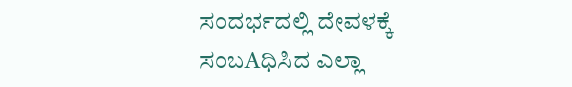ಸಂದರ್ಭದಲ್ಲಿ ದೇವಳಕ್ಕೆ ಸಂಬAಧಿಸಿದ ಎಲ್ಲಾ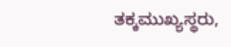ತಕ್ಕಮುಖ್ಯಸ್ಥರು,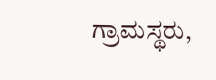ಗ್ರಾಮಸ್ಥರು,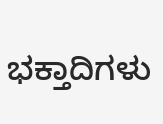ಭಕ್ತಾದಿಗಳು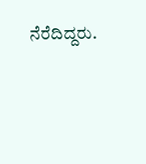ನೆರೆದಿದ್ದರು.